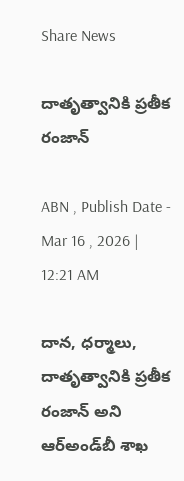Share News

దాతృత్వానికి ప్రతీక రంజాన్‌

ABN , Publish Date - Mar 16 , 2026 | 12:21 AM

దాన, ధర్మాలు, దాతృత్వానికి ప్రతీక రంజాన్‌ అని ఆర్‌అండ్‌బీ శాఖ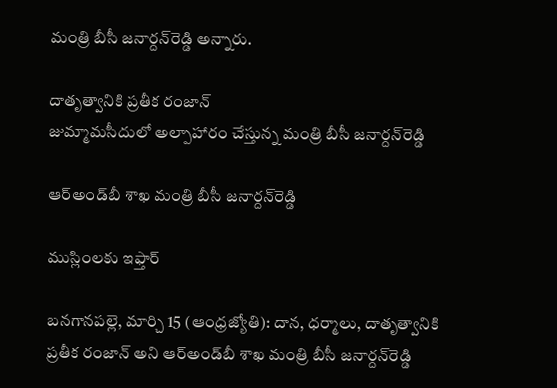మంత్రి బీసీ జనార్దన్‌రెడ్డి అన్నారు.

దాతృత్వానికి ప్రతీక రంజాన్‌
జుమ్మామసీదులో అల్పాహారం చేస్తున్న మంత్రి బీసీ జనార్దన్‌రెడ్డి

ఆర్‌అండ్‌బీ శాఖ మంత్రి బీసీ జనార్దన్‌రెడ్డి

ముస్లింలకు ఇఫ్తార్‌

బనగానపల్లె, మార్చి 15 (ఆంధ్రజ్యోతి): దాన, ధర్మాలు, దాతృత్వానికి ప్రతీక రంజాన్‌ అని ఆర్‌అండ్‌బీ శాఖ మంత్రి బీసీ జనార్దన్‌రెడ్డి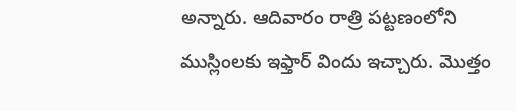అన్నారు. ఆదివారం రాత్రి పట్టణంలోని ముస్లింలకు ఇఫ్తార్‌ విందు ఇచ్చారు. మొత్తం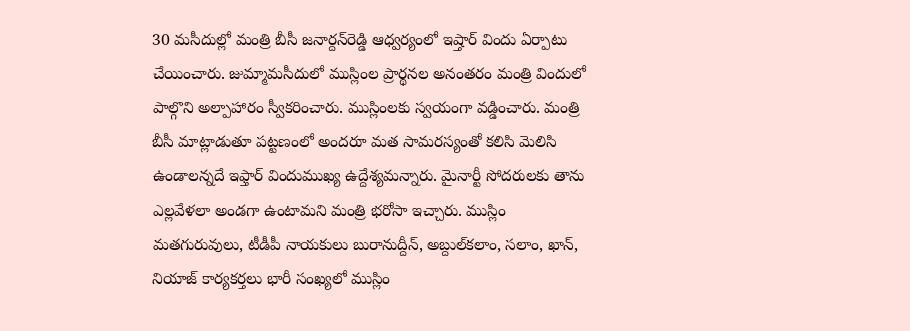30 మసీదుల్లో మంత్రి బీసీ జనార్దన్‌రెడ్డి ఆధ్వర్యంలో ఇష్తార్‌ విందు ఏర్పాటు చేయించారు. జుమ్మామసీదులో ముస్లింల ప్రార్థనల అనంతరం మంత్రి విందులో పాల్గొని అల్పాహారం స్వీకరించారు. ముస్లింలకు స్వయంగా వడ్డించారు. మంత్రి బీసీ మాట్లాడుతూ పట్టణంలో అందరూ మత సామరస్యంతో కలిసి మెలిసి ఉండాలన్నదే ఇఫ్తార్‌ విందుముఖ్య ఉద్దేశ్యమన్నారు. మైనార్టీ సోదరులకు తాను ఎల్లవేళలా అండగా ఉంటామని మంత్రి భరోసా ఇచ్చారు. ముస్లిం మతగురువులు, టీడీపీ నాయకులు బురానుద్దీన్‌, అబ్దుల్‌కలాం, సలాం, ఖాన్‌, నియాజ్‌ కార్యకర్తలు భారీ సంఖ్యలో ముస్లిం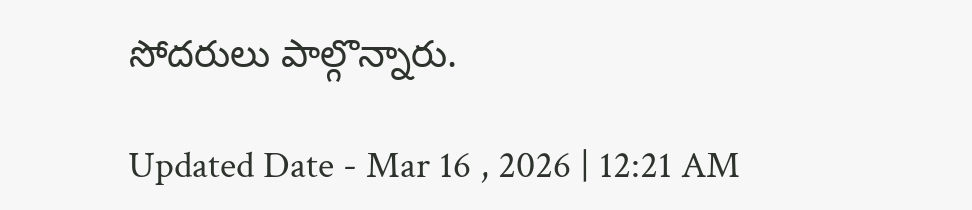సోదరులు పాల్గొన్నారు.

Updated Date - Mar 16 , 2026 | 12:21 AM